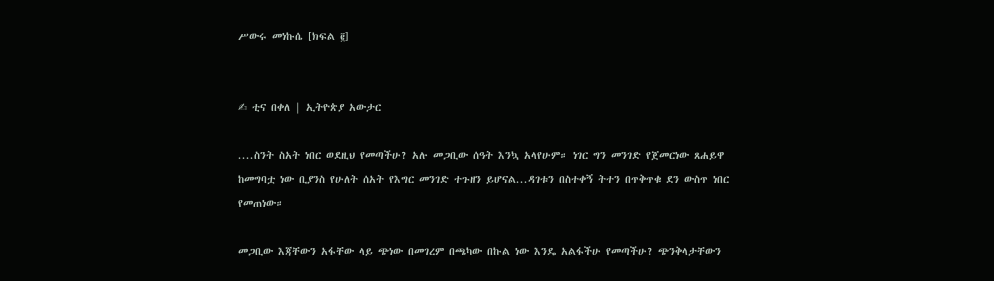ሥውሩ መነኩሴ [ክፍል ፪]


✍ ቲና በቀለ | ኢትዮጵያ አውታር

....ስንት ስአት ነበር ወደዚህ የመጣችሁ? አሉ መጋቢው ሰዓት እንኳ አላየሁም። ነገር ግን መንገድ የጀመርነው ጸሐይዋ ከመግባቷ ነው ቢያንስ የሁለት ሰአት የእግር መንገድ ተጉዘን ይሆናል...ዳገቱን በስተቀኝ ትተን በጥቅጥቁ ደን ውስጥ ነበር የመጠነው።

መጋቢው እጃቸውን አፋቸው ላይ ጭነው በመገረም በጫካው በኩል ነው እንዴ አልፋችሁ የመጣችሁ? ጭንቅላታቸውን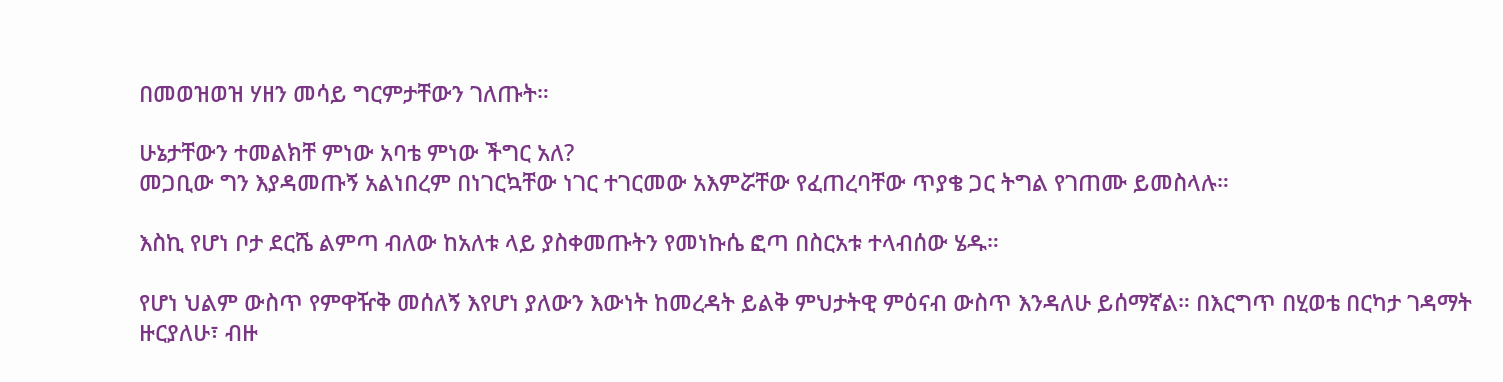በመወዝወዝ ሃዘን መሳይ ግርምታቸውን ገለጡት።

ሁኔታቸውን ተመልክቸ ምነው አባቴ ምነው ችግር አለ?
መጋቢው ግን እያዳመጡኝ አልነበረም በነገርኳቸው ነገር ተገርመው አእምሯቸው የፈጠረባቸው ጥያቄ ጋር ትግል የገጠሙ ይመስላሉ።

እስኪ የሆነ ቦታ ደርሼ ልምጣ ብለው ከአለቱ ላይ ያስቀመጡትን የመነኩሴ ፎጣ በስርአቱ ተላብሰው ሄዱ።

የሆነ ህልም ውስጥ የምዋዥቅ መሰለኝ እየሆነ ያለውን እውነት ከመረዳት ይልቅ ምህታትዊ ምዕናብ ውስጥ እንዳለሁ ይሰማኛል። በእርግጥ በሂወቴ በርካታ ገዳማት ዙርያለሁ፣ ብዙ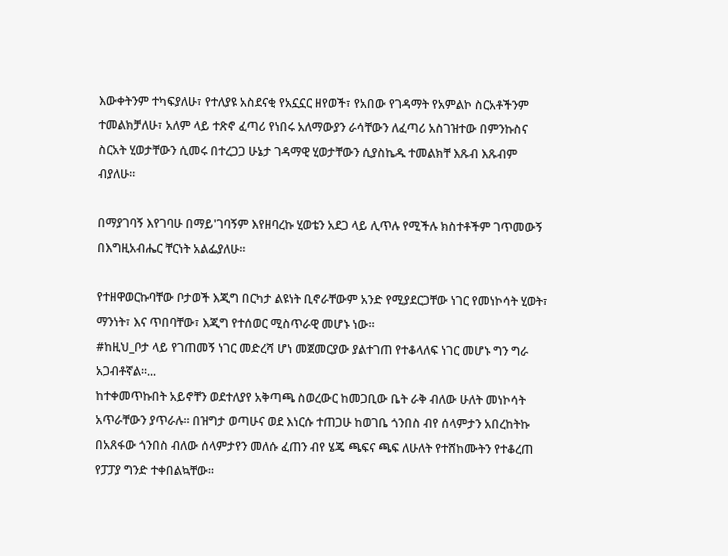እውቀትንም ተካፍያለሁ፣ የተለያዩ አስደናቂ የአኗኗር ዘየወች፣ የአበው የገዳማት የአምልኮ ስርአቶችንም ተመልክቻለሁ፣ አለም ላይ ተጽኖ ፈጣሪ የነበሩ አለማውያን ራሳቸውን ለፈጣሪ አስገዝተው በምንኩስና ስርአት ሂወታቸውን ሲመሩ በተረጋጋ ሁኔታ ገዳማዊ ሂወታቸውን ሲያስኬዱ ተመልክቸ እጹብ እጹብም ብያለሁ።

በማያገባኝ እየገባሁ በማይ'ገባኝም እየዘባረኩ ሂወቴን አደጋ ላይ ሊጥሉ የሚችሉ ክስተቶችም ገጥመውኝ በእግዚአብሔር ቸርነት አልፌያለሁ።

የተዘዋወርኩባቸው ቦታወች እጂግ በርካታ ልዩነት ቢኖራቸውም አንድ የሚያደርጋቸው ነገር የመነኮሳት ሂወት፣ ማንነት፣ እና ጥበባቸው፣ እጂግ የተሰወር ሚስጥራዊ መሆኑ ነው።
#ከዚህ_ቦታ ላይ የገጠመኝ ነገር መድረሻ ሆነ መጀመርያው ያልተገጠ የተቆላለፍ ነገር መሆኑ ግን ግራ አጋብቶኛል።...
ከተቀመጥኩበት አይኖቸን ወደተለያየ አቅጣጫ ስወረውር ከመጋቢው ቤት ራቅ ብለው ሁለት መነኮሳት አጥራቸውን ያጥራሉ። በዝግታ ወጣሁና ወደ እነርሱ ተጠጋሁ ከወገቤ ጎንበስ ብየ ሰላምታን አበረከትኩ በአጸፋው ጎንበስ ብለው ሰላምታየን መለሱ ፈጠን ብየ ሄጄ ጫፍና ጫፍ ለሁለት የተሸከሙትን የተቆረጠ የፓፓያ ግንድ ተቀበልኳቸው።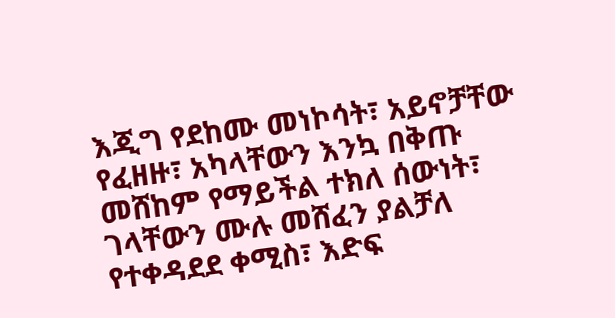እጂግ የደከሙ መነኮሳት፣ አይኖቻቸው የፈዘዙ፣ አካላቸውን እንኳ በቅጡ መሸከም የማይችል ተክለ ሰውነት፣ ገላቸውን ሙሉ መሸፈን ያልቻለ የተቀዳደደ ቀሚስ፣ እድፍ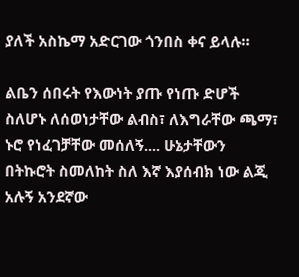ያለች አስኬማ አድርገው ጎንበስ ቀና ይላሉ።

ልቤን ሰበሩት የእውነት ያጡ የነጡ ድሆች ስለሆኑ ለሰወነታቸው ልብስ፣ ለእግራቸው ጫማ፣ ኑሮ የነፈገቻቸው መሰለኝ.... ሁኔታቸውን በትኩሮት ስመለከት ስለ እኛ እያሰብክ ነው ልጂ አሉኝ አንደኛው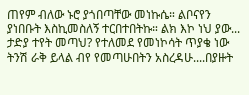ጠየም ብለው ኑሮ ያጎበጣቸው መነኩሴ። ልቦናየን ያነበቡት እስኪመስለኝ ተርበተበትኩ። ልክ እኮ ነህ ያው... ታድያ ተየት መጣህ? የተለመደ የመነኮሳት ጥያቄ ነው ትንሽ ራቅ ይላል ብየ የመጣሁበትን አስረዳሁ....በያዙት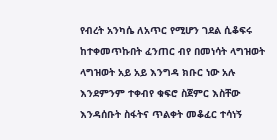የብረት አንካሴ ለአጥር የሚሆን ገደል ሲቆፍሩ ከተቀመጥኩበት ፈንጠር ብየ በመነሳት ላግዝወት ላግዝወት አይ አይ እንግዳ ክቡር ነው አሉ እንደምንም ተቀብየ ቁፍሮ ስጀምር እስቸው እንዳሰቡት ስፋትና ጥልቀት መቆፈር ተሳነኝ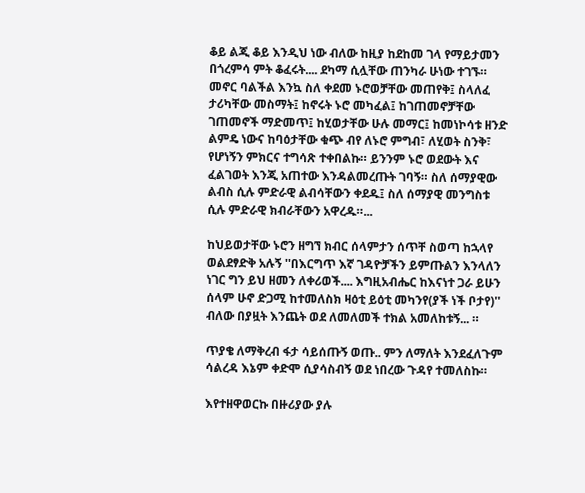ቆይ ልጂ ቆይ እንዲህ ነው ብለው ከዚያ ከደከመ ገላ የማይታመን በጎረምሳ ምት ቆፈሩት.... ደካማ ሲሏቸው ጠንካራ ሁነው ተገኙ። መኖር ባልችል እንኳ ስለ ቀደመ ኑሮወቻቸው መጠየቅ፤ ስላለፈ ታሪካቸው መስማት፤ ከኖሩት ኑሮ መካፈል፤ ከገጠመኖቻቸው ገጠመኖች ማድመጥ፤ ከሂወታቸው ሁሉ መማር፤ ከመነኮሳቱ ዘንድ ልምዴ ነውና ከባዕታቸው ቁጭ ብየ ለኑሮ ምግብ፣ ለሂወት ስንቅ፣ የሆነኝን ምክርና ተግሳጽ ተቀበልኩ። ይንንም ኑሮ ወደውት እና ፈልገወት እንጂ አጠተው እንዳልመረጡት ገባኝ። ስለ ሰማያዊው ልብስ ሲሉ ምድራዊ ልብሳቸውን ቀደዱ፤ ስለ ሰማያዊ መንግስቱ ሲሉ ምድራዊ ክብራቸውን አዋረዱ።...

ከህይወታቸው ኑሮን ዘግኘ ክብር ሰላምታን ሰጥቸ ስወጣ ከኋላየ ወልደፃድቅ አሉኝ ''በእርግጥ እኛ ገዳዮቻችን ይምጡልን እንላለን ነገር ግን ይህ ዘመን ለቀሪወች.... እግዚአብሔር ከእናነተ ጋራ ይሁን ሰላም ሁኖ ድጋሚ ከተመለስክ ዛዕቲ ይዕቲ መካንየ(ያች ነች ቦታየ)'' ብለው በያዟት እንጨት ወደ ለመለመች ተክል አመለከቱኝ... ።

ጥያቄ ለማቅረብ ፋታ ሳይሰጡኝ ወጡ.. ምን ለማለት እንደፈለጉም ሳልረዳ እኔም ቀድሞ ሲያሳስብኝ ወደ ነበረው ጉዳየ ተመለስኩ።

እየተዘዋወርኩ በዙሪያው ያሉ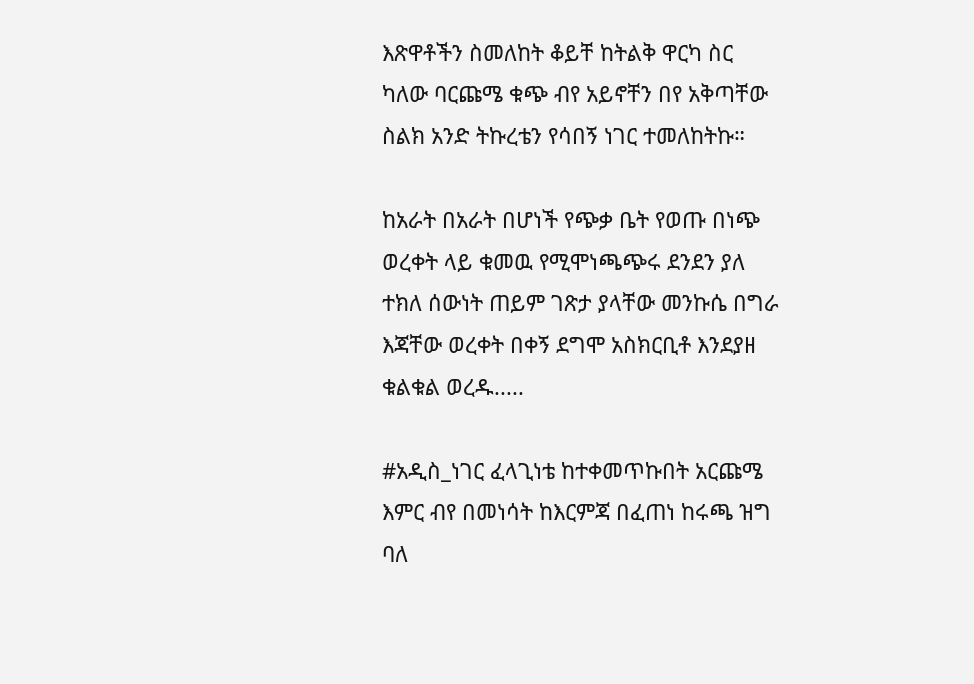እጽዋቶችን ስመለከት ቆይቸ ከትልቅ ዋርካ ስር ካለው ባርጩሜ ቁጭ ብየ አይኖቸን በየ አቅጣቸው ስልክ አንድ ትኩረቴን የሳበኝ ነገር ተመለከትኩ።

ከአራት በአራት በሆነች የጭቃ ቤት የወጡ በነጭ ወረቀት ላይ ቁመዉ የሚሞነጫጭሩ ደንደን ያለ ተክለ ሰውነት ጠይም ገጽታ ያላቸው መንኩሴ በግራ እጃቸው ወረቀት በቀኝ ደግሞ አስክርቢቶ እንደያዘ ቁልቁል ወረዱ.....

#አዲስ_ነገር ፈላጊነቴ ከተቀመጥኩበት አርጩሜ እምር ብየ በመነሳት ከእርምጃ በፈጠነ ከሩጫ ዝግ ባለ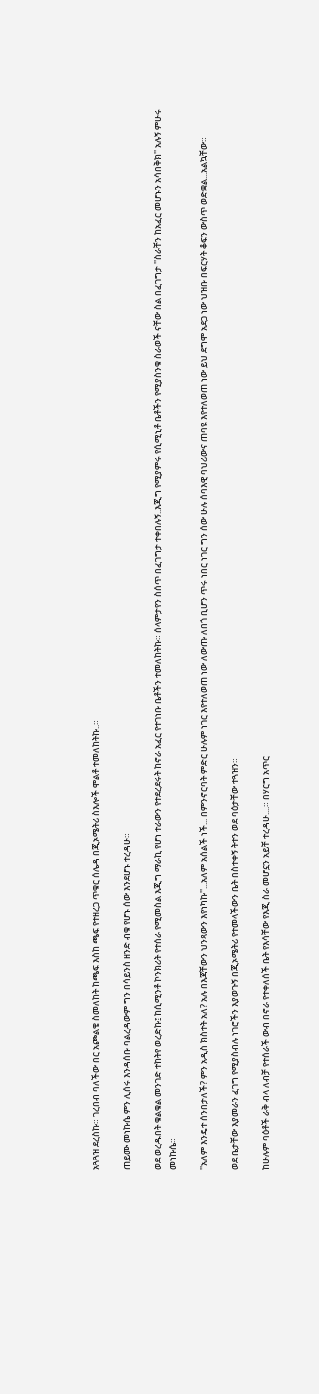አጓጓዝ ደረስኩ። ገረበብ ባለችው በር አጮልቄ ስመለከት ከጫፍ እስከ ጫፍ የተዘረጋ ጥቁር ሰሌዳ በጂኦሜትሪ ስእሎች ሞልቶ ተመለከትኩ..።

ጠይሙ መነኩሴ ምን ሊሰሩ እንዳሰቡ ባልረዳውም ግን በሳይንስ ዘንድ ብቁ የሆኑ ሰው እንደሆኑ ተረዳሁ።

ወደ ወረዱበት ቁልቁል መንገድ ተከትየ ወረድኩ፤ ከሲሚንቶ ኮንክሪት የተሰራ የሚመስል እጂግ ማራኪ የሆነ ተራውን የተደረደሩት ከኖራ አፈር የተገነቡ ቤቶችን ተመለከትኩ። ሰላምታየን ስሰጥ በፈገግታ ተቀበሉኝ..እጂግ የሚያምሩ የሲሚኒቶ ቤቶችን የሚያስንቁ ስራወች ናቸው ስል በፈገግታ ''ስራቸን ከአፈር መሆኑን አሳበቅክ'' አሉኝ ምሁሩ መነኩሴ።

''አለም እንዴተ ሰንበታለች? ምን አዲስ ክስተት አለ? አሉ በእጃቸውን ህንጻውን እየነካኩ''...አለም አሰልች ነች... በምንኖርባት ምድር ሁሉም ነገር እየተለወጠ ነው ለውጡ ለበጎ ቢሆን ጥሩ ነበር ነገር ግን ሰው ሁሉ ሰባእዊ ባህሪውና ጠባዩ እየተለወጠ ነው ይህ ደግሞ አደጋ ነው ህዝቡ በፍርሃት ቆፍን ውስጥ ወድቋል...አልኳቸው።

ወደ ቤታቸው እያመራን ፈገግ የሚያስብሉ ነገሮችን እያወጉኝ በጂኦሜትሪ የተመላችውን ቤት በስተቀኝ ትተን ወደ ባዕታቸው ተጓዝን።

ከሁሉም ባዕቶች ራቅ ብላ ለብቻ የተሰራች ውብ በኖራ የተቀለሰች ቤት የእሳቸው የእጂ ስራ መሆኗን አይቸ ተረዳሁ....። በሃርግ አጥር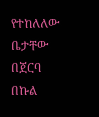የተከለለው ቤታቸው በጀርባ በኩል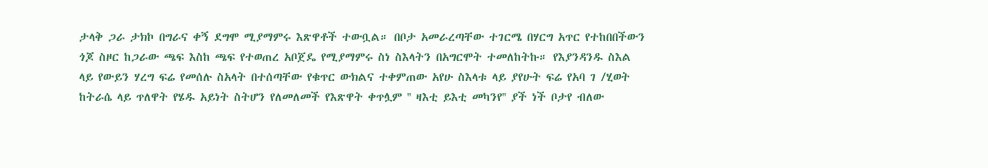ታላቅ ጋራ ታክኮ በግራና ቀኝ ደግሞ ሚያማምሩ እጽዋቶች ተውቧል። በቦታ አመራረጣቸው ተገርሜ በሃርግ አጥር የተከበበችውን ጎጆ ስዞር ከጋራው ጫፍ እስከ ጫፍ የተወጠረ አቦጀዴ የሚያማምሩ ስነ ስእላትን በአግርሞት ተመለከትኩ። የእያንዳንዱ ስእል ላይ የውይን ሃረግ ፍሬ የመሰሉ ስአላት በተሰጣቸው የቁጥር ውክልና ተቀምጠው አየሁ ስእላቱ ላይ ያየሁት ፍሬ የአባ ገ /ሂወት ከትራሴ ላይ ጥለዋት የሄዱ አይነት ስትሆን የለመለመች የእጽዋት ቀጥሏም '' ዛእቲ ይእቲ መካንየ'' ያች ነች ቦታየ ብለው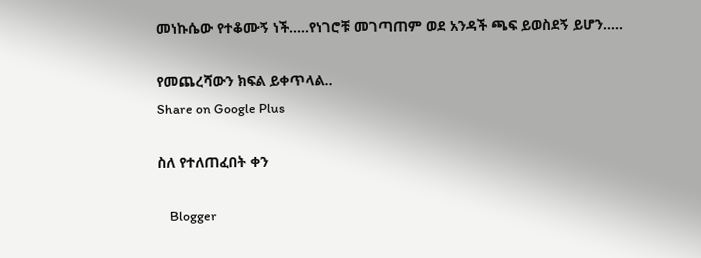መነኩሴው የተቆሙኝ ነች.....የነገሮቹ መገጣጠም ወደ አንዳች ጫፍ ይወስደኝ ይሆን.....

የመጨረሻውን ክፍል ይቀጥላል..
Share on Google Plus

ስለ የተለጠፈበት ቀን

    Blogger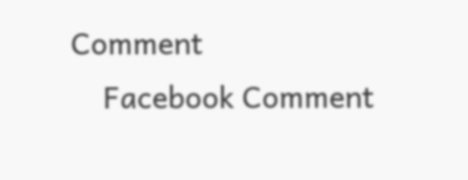Comment
    Facebook Comment